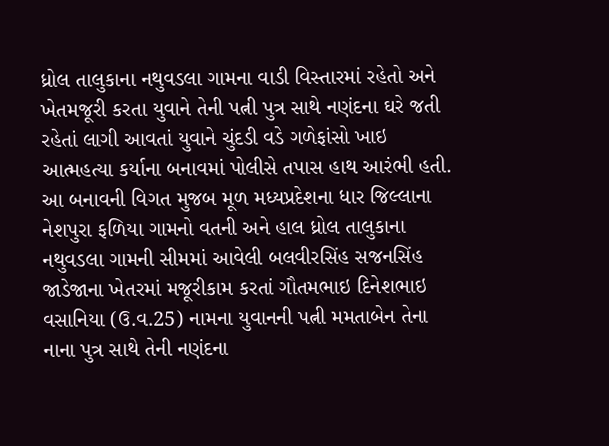ધ્રોલ તાલુકાના નથુવડલા ગામના વાડી વિસ્તારમાં રહેતો અને ખેતમજૂરી કરતા યુવાને તેની પત્ની પુત્ર સાથે નણંદના ઘરે જતી રહેતાં લાગી આવતાં યુવાને ચુંદડી વડે ગળેફાંસો ખાઇ આત્મહત્યા કર્યાના બનાવમાં પોલીસે તપાસ હાથ આરંભી હતી.
આ બનાવની વિગત મુજબ મૂળ મધ્યપ્રદેશના ધાર જિલ્લાના નેશપુરા ફળિયા ગામનો વતની અને હાલ ધ્રોલ તાલુકાના નથુવડલા ગામની સીમમાં આવેલી બલવીરસિંહ સજનસિંહ જાડેજાના ખેતરમાં મજૂરીકામ કરતાં ગૌતમભાઇ દિનેશભાઇ વસાનિયા (ઉ.વ.25) નામના યુવાનની પત્ની મમતાબેન તેના નાના પુત્ર સાથે તેની નણંદના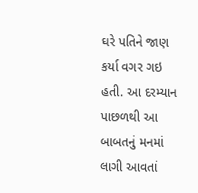ઘરે પતિને જાણ કર્યા વગર ગઇ હતી. આ દરમ્યાન પાછળથી આ બાબતનું મનમાં લાગી આવતાં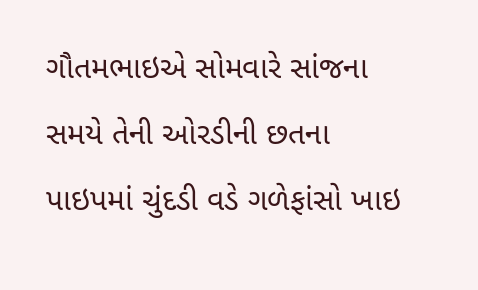ગૌતમભાઇએ સોમવારે સાંજના સમયે તેની ઓરડીની છતના પાઇપમાં ચુંદડી વડે ગળેફાંસો ખાઇ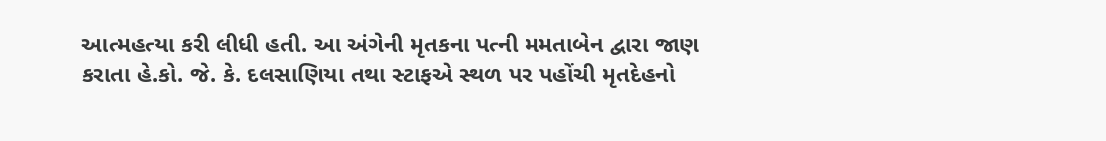આત્મહત્યા કરી લીધી હતી. આ અંગેની મૃતકના પત્ની મમતાબેન દ્વારા જાણ કરાતા હે.કો. જે. કે. દલસાણિયા તથા સ્ટાફએ સ્થળ પર પહોંચી મૃતદેહનો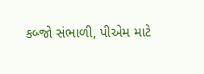કબ્જો સંભાળી, પીએમ માટે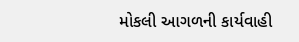મોકલી આગળની કાર્યવાહી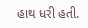હાથ ધરી હતી.